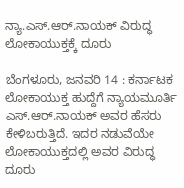ನ್ಯಾ.ಎಸ್.ಆರ್‌.ನಾಯಕ್ ವಿರುದ್ಧ ಲೋಕಾಯುಕ್ತಕ್ಕೆ ದೂರು

ಬೆಂಗಳೂರು, ಜನವರಿ 14 : ಕರ್ನಾಟಕ ಲೋಕಾಯುಕ್ತ ಹುದ್ದೆಗೆ ನ್ಯಾಯಮೂರ್ತಿ ಎಸ್.ಆರ್.ನಾಯಕ್ ಅವರ ಹೆಸರು ಕೇಳಿಬರುತ್ತಿದೆ. ಇದರ ನಡುವೆಯೇ ಲೋಕಾಯುಕ್ತದಲ್ಲಿ ಅವರ ವಿರುದ್ಧ ದೂರು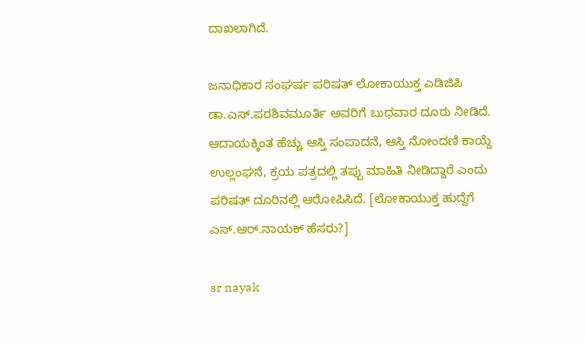ದಾಖಲಾಗಿದೆ.

ಜನಾಧಿಕಾರ ಸಂಘರ್ಷ ಪರಿಷತ್ ಲೋಕಾಯುಕ್ತ ಎಡಿಜಿಪಿ ಡಾ.ಎಸ್‌.ಪರಶಿವಮೂರ್ತಿ ಅವರಿಗೆ ಬುಧವಾರ ದೂರು ನೀಡಿದೆ. ಆದಾಯಕ್ಕಿಂತ ಹೆಚ್ಚು ಆಸ್ತಿ ಸಂಪಾದನೆ, ಆಸ್ತಿ ನೋಂದಣಿ ಕಾಯ್ದೆ ಉಲ್ಲಂಘನೆ, ಕ್ರಯ ಪತ್ರದಲ್ಲಿ ತಪ್ಪು ಮಾಹಿತಿ ನೀಡಿದ್ದಾರೆ ಎಂದು ಪರಿಷತ್ ದೂರಿನಲ್ಲಿ ಆರೋಪಿಸಿದೆ. [ಲೋಕಾಯುಕ್ತ ಹುದ್ದೆಗೆ ಎಸ್.ಆರ್.ನಾಯಕ್ ಹೆಸರು?]

sr nayak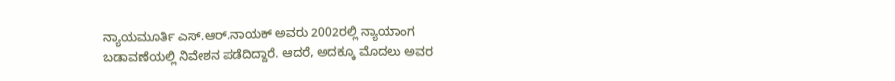ನ್ಯಾಯಮೂರ್ತಿ ಎಸ್.ಆರ್.ನಾಯಕ್ ಅವರು 2002ರಲ್ಲಿ ನ್ಯಾಯಾಂಗ ಬಡಾವಣೆಯಲ್ಲಿ ನಿವೇಶನ ಪಡೆದಿದ್ದಾರೆ. ಆದರೆ, ಅದಕ್ಕೂ ಮೊದಲು ಅವರ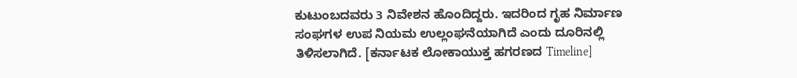ಕುಟುಂಬದವರು 3 ನಿವೇಶನ ಹೊಂದಿದ್ದರು. ಇದರಿಂದ ಗೃಹ ನಿರ್ಮಾಣ ಸಂಘಗಳ ಉಪ ನಿಯಮ ಉಲ್ಲಂಘನೆಯಾಗಿದೆ ಎಂದು ದೂರಿನಲ್ಲಿ ತಿಳಿಸಲಾಗಿದೆ. [ಕರ್ನಾಟಕ ಲೋಕಾಯುಕ್ತ ಹಗರಣದ Timeline]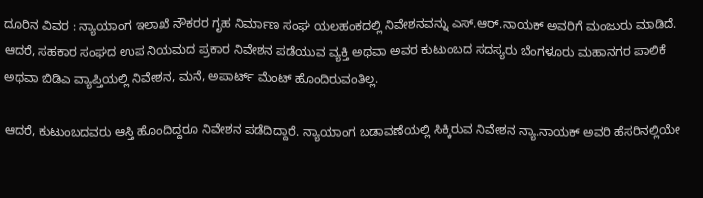ದೂರಿನ ವಿವರ : ನ್ಯಾಯಾಂಗ ಇಲಾಖೆ ನೌಕರರ ಗೃಹ ನಿರ್ಮಾಣ ಸಂಘ ಯಲಹಂಕದಲ್ಲಿ ನಿವೇಶನವನ್ನು ಎಸ್‌.ಆರ್.ನಾಯಕ್ ಅವರಿಗೆ ಮಂಜುರು ಮಾಡಿದೆ. ಆದರೆ, ಸಹಕಾರ ಸಂಘದ ಉಪ ನಿಯಮದ ಪ್ರಕಾರ ನಿವೇಶನ ಪಡೆಯುವ ವ್ಯಕ್ತಿ ಅಥವಾ ಅವರ ಕುಟುಂಬದ ಸದಸ್ಯರು ಬೆಂಗಳೂರು ಮಹಾನಗರ ಪಾಲಿಕೆ ಅಥವಾ ಬಿಡಿಎ ವ್ಯಾಪ್ತಿಯಲ್ಲಿ ನಿವೇಶನ, ಮನೆ, ಅಪಾರ್ಟ್ ಮೆಂಟ್‌ ಹೊಂದಿರುವಂತಿಲ್ಲ.

ಆದರೆ, ಕುಟುಂಬದವರು ಆಸ್ತಿ ಹೊಂದಿದ್ದರೂ ನಿವೇಶನ ಪಡೆದಿದ್ದಾರೆ. ನ್ಯಾಯಾಂಗ ಬಡಾವಣೆಯಲ್ಲಿ ಸಿಕ್ಕಿರುವ ನಿವೇಶನ ನ್ಯಾ.ನಾಯಕ್ ಅವರಿ ಹೆಸರಿನಲ್ಲಿಯೇ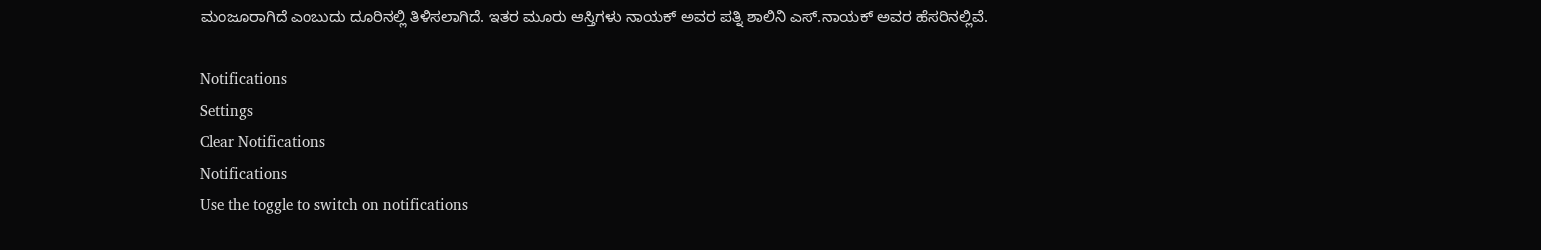ಮಂಜೂರಾಗಿದೆ ಎಂಬುದು ದೂರಿನಲ್ಲಿ ತಿಳಿಸಲಾಗಿದೆ. ಇತರ ಮೂರು ಆಸ್ತಿಗಳು ನಾಯಕ್‌ ಅವರ ಪತ್ನಿ ಶಾಲಿನಿ ಎಸ್‌.ನಾಯಕ್‌ ಅವರ ಹೆಸರಿನಲ್ಲಿವೆ.

Notifications
Settings
Clear Notifications
Notifications
Use the toggle to switch on notifications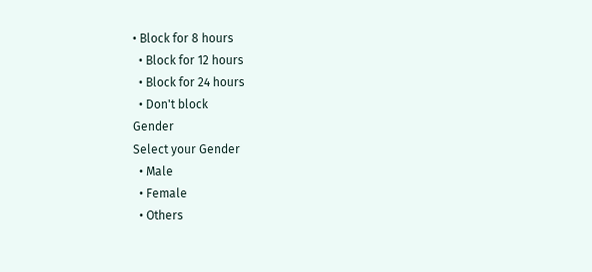• Block for 8 hours
  • Block for 12 hours
  • Block for 24 hours
  • Don't block
Gender
Select your Gender
  • Male
  • Female
  • Others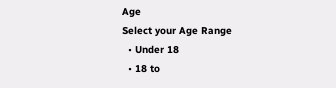Age
Select your Age Range
  • Under 18
  • 18 to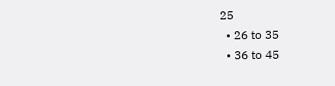25
  • 26 to 35
  • 36 to 45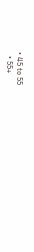• 45 to 55
  • 55+